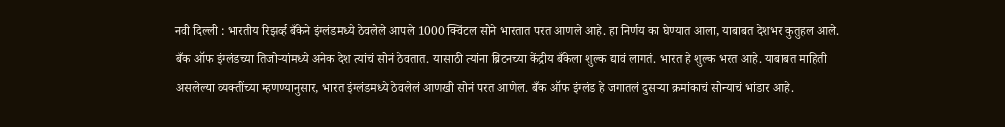नवी दिल्ली : भारतीय रिझर्व्ह बँकेने इंग्लंडमध्ये ठेवलेले आपले 1000 क्विंटल सोने भारतात परत आणले आहे. हा निर्णय का घेण्यात आला, याबाबत देशभर कुतुहल आले. बँक ऑफ इंग्लंडच्या तिजोऱ्यांमध्ये अनेक देश त्यांचं सोनं ठेवतात. यासाठी त्यांना ब्रिटनच्या केंद्रीय बँकेला शुल्क द्यावं लागतं. भारत हे शुल्क भरत आहे. याबाबत माहिती असलेल्या व्यक्तींच्या म्हणण्यानुसार, भारत इंग्लंडमध्ये ठेवलेलं आणखी सोनं परत आणेल. बँक ऑफ इंग्लंड हे जगातलं दुसऱ्या क्रमांकाचं सोन्याचं भांडार आहे.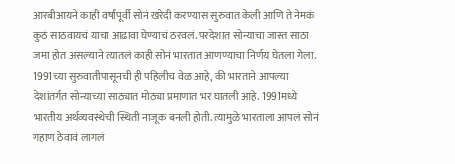आरबीआयने काही वर्षांपूर्वी सोनं खरेदी करण्यास सुरुवात केली आणि ते नेमकं कुठं साठवायचं याचा आढावा घेण्याचं ठरवलं. परदेशात सोन्याचा जास्त साठा जमा होत असल्याने त्यातलं काही सोनं भारतात आणण्याचा निर्णय घेतला गेला. 1991च्या सुरुवातीपासूनची ही पहिलीच वेळ आहे, की भारताने आपल्या देशांतर्गत सोन्याच्या साठ्यात मोठ्या प्रमाणात भर घातली आहे. 1991मध्ये भारतीय अर्थव्यवस्थेची स्थिती नाजूक बनली होती. त्यामुळे भारताला आपलं सोनं गहाण ठेवावं लागलं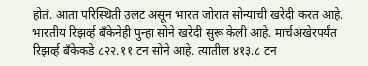होतं. आता परिस्थिती उलट असून भारत जोरात सोन्याची खरेदी करत आहे.
भारतीय रिझर्व्ह बँकेनेही पुन्हा सोने खरेदी सुरू केली आहे. मार्चअखेरपर्यंत रिझर्व्ह बँकेकडे ८२२.११ टन सोने आहे. त्यातील ४१३.८ टन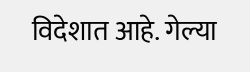विदेशात आहे. गेल्या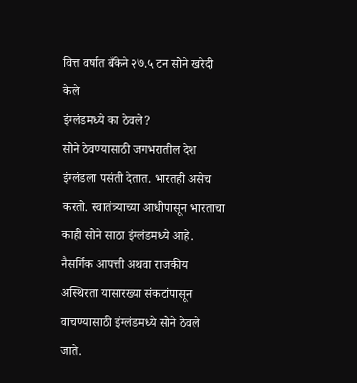वित्त वर्षात बँकेने २७.५ टन सोने खरेदी केले
इंग्लंडमध्ये का ठेवले?
सोने ठेवण्यासाठी जगभरातील देश इंग्लंडला पसंती देतात. भारतही असेच करतो. स्वातंत्र्याच्या आधीपासून भारताचा काही सोने साठा इंग्लंडमध्ये आहे. नैसर्गिक आपत्ती अथवा राजकीय अस्थिरता यासारख्या संकटांपासून वाचण्यासाठी इंग्लंडमध्ये सोने ठेवले जाते.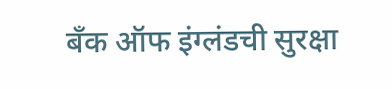बँक ऑफ इंग्लंडची सुरक्षा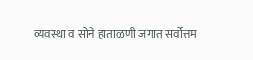व्यवस्था व सोने हाताळणी जगात सर्वोत्तम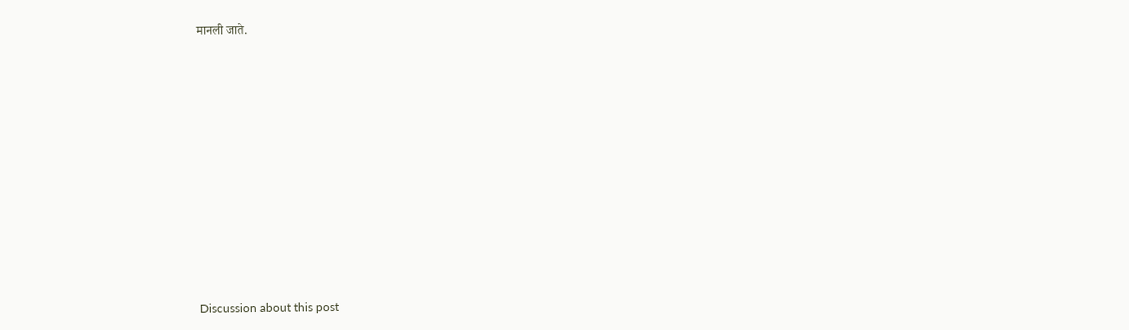मानली जाते.















Discussion about this post